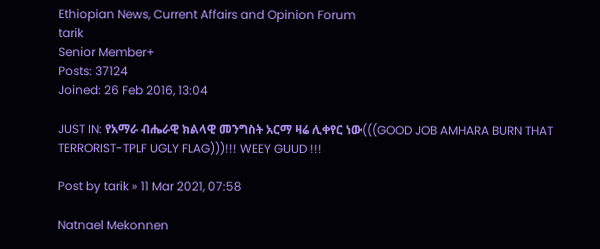Ethiopian News, Current Affairs and Opinion Forum
tarik
Senior Member+
Posts: 37124
Joined: 26 Feb 2016, 13:04

JUST IN: የአማራ ብሔራዊ ክልላዊ መንግስት አርማ ዛሬ ሊቀየር ነው(((GOOD JOB AMHARA BURN THAT TERRORIST-TPLF UGLY FLAG)))!!! WEEY GUUD !!!

Post by tarik » 11 Mar 2021, 07:58

Natnael Mekonnen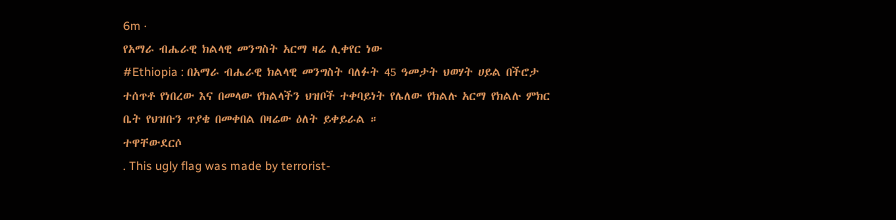6m ·
የአማራ ብሔራዊ ክልላዊ መንግስት አርማ ዛሬ ሊቀየር ነው
#Ethiopia : በአማራ ብሔራዊ ክልላዊ መንግስት ባለፉት 45 ዓመታት ህወሃት ሀይል በችሮታ ተሰጥቶ የነበረው እና በመላው የክልላችን ህዝቦች ተቀባይነት የሌለው የክልሉ አርማ የክልሉ ምክር ቤት የህዝቡን ጥያቄ በመቀበል በዛሬው ዕለት ይቀይራል ።
ተዋቸውደርሶ
. This ugly flag was made by terrorist-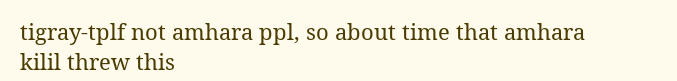tigray-tplf not amhara ppl, so about time that amhara kilil threw this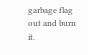garbage flag out and burn it.